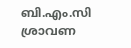ബി.എം.സി ശ്രാവണ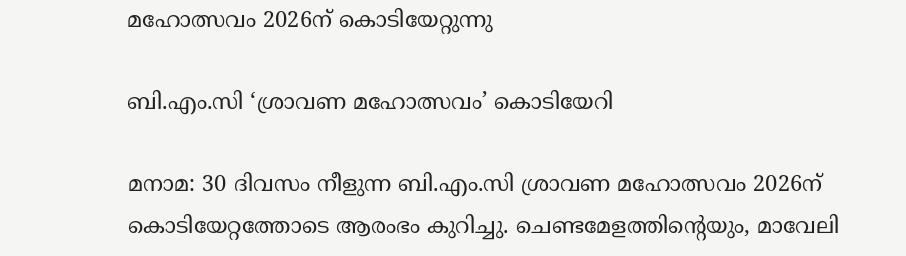മഹോത്സവം 2026ന് കൊടിയേറ്റുന്നു

ബി.എം.സി ‘ശ്രാവണ മഹോത്സവം’ കൊടിയേറി

മനാമ: 30 ദിവസം നീളുന്ന ബി.എം.സി ശ്രാവണ മഹോത്സവം 2026ന് കൊടിയേറ്റത്തോടെ ആരംഭം കുറിച്ചു. ചെണ്ടമേളത്തിന്റെയും, മാവേലി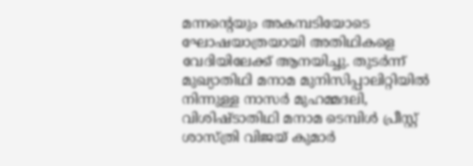മന്നന്റെയും അകമ്പടിയോടെ ഘോഷയാത്രയായി അതിഥികളെ വേദിയിലേക്ക് ആനയിച്ചു. തുടർന്ന് മുഖ്യാതിഥി മനാമ മുനിസിപ്പാലിറ്റിയിൽ നിന്നുള്ള നാസർ മുഹമ്മദലി, വിശിഷ്ടാതിഥി മനാമ ടെമ്പിൾ പ്രീസ്റ്റ് ശാസ്‌ത്രി വിജയ് കുമാർ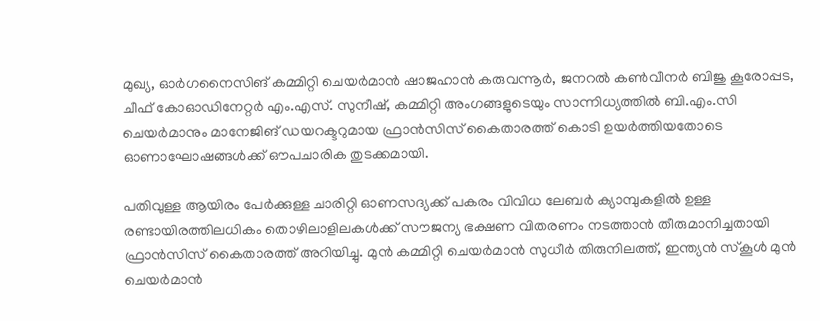മുഖ്യ, ഓർഗനൈസിങ് കമ്മിറ്റി ചെയർമാൻ ഷാജഹാൻ കരുവന്നൂർ, ജനറൽ കൺവീനർ ബിജു കൂരോപ്പട, ചീഫ് കോഓഡിനേറ്റർ എം.എസ്. സുനീഷ്, കമ്മിറ്റി അംഗങ്ങളുടെയും സാന്നിധ്യത്തിൽ ബി.എം.സി ചെയർമാനും മാനേജിങ് ഡയറക്ടറുമായ ഫ്രാൻസിസ് കൈതാരത്ത് കൊടി ഉയർത്തിയതോടെ ഓണാഘോഷങ്ങൾക്ക് ഔപചാരിക തുടക്കമായി.

പതിവുള്ള ആയിരം പേർക്കുള്ള ചാരിറ്റി ഓണസദ്യക്ക് പകരം വിവിധ ലേബർ ക്യാമ്പുകളിൽ ഉള്ള രണ്ടായിരത്തിലധികം തൊഴിലാളിലകൾക്ക് സൗജന്യ ഭക്ഷണ വിതരണം നടത്താൻ തീരുമാനിച്ചതായി ഫ്രാൻസിസ് കൈതാരത്ത് അറിയിച്ചു. മുൻ കമ്മിറ്റി ചെയർമാൻ സുധീർ തിരുനിലത്ത്, ഇന്ത്യൻ സ്കൂൾ മുൻ ചെയർമാൻ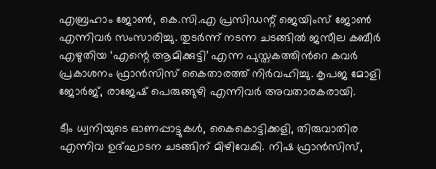എബ്രഹാം ജോൺ, കെ.സി.എ പ്രസിഡന്റ് ജെയിംസ് ജോൺ എന്നിവർ സംസാരിച്ചു. തുടർന്ന് നടന്ന ചടങ്ങിൽ ജസീല കബീർ എഴുതിയ ‘എന്റെ ആമിക്കുട്ടി’ എന്ന പുസ്തകത്തിൻറെ കവർ പ്രകാശനം ഫ്രാൻസിസ് കൈതാരത്ത് നിർവഹിച്ചു. കൃപജ മോളി ജോർജ്, രാജേഷ് പെരുങ്ങുഴി എന്നിവർ അവതാരകരായി.

ടീം ധ്വനിയുടെ ഓണപ്പാട്ടുകൾ, കൈകൊട്ടിക്കളി, തിരുവാതിര എന്നിവ ഉദ്ഘാടന ചടങ്ങിന് മിഴിവേകി. നിഷ ഫ്രാൻസിസ്,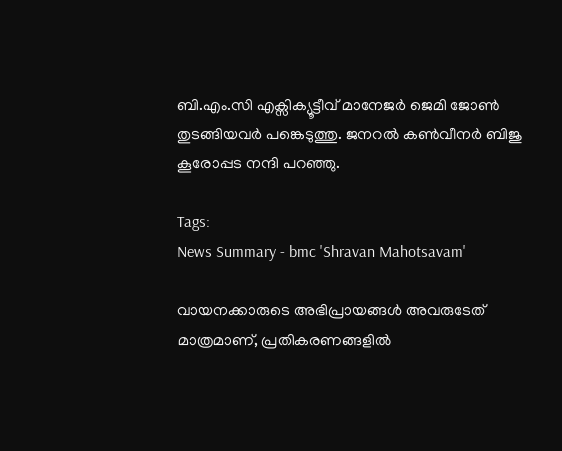ബി.എം.സി എക്സിക്യൂട്ടീവ് മാനേജർ ജെമി ജോൺ തുടങ്ങിയവർ പങ്കെടുത്തു. ജനറൽ കൺവീനർ ബിജു കൂരോപ്പട നന്ദി പറഞ്ഞു.

Tags:
News Summary - bmc 'Shravan Mahotsavam'

വായനക്കാരുടെ അഭിപ്രായങ്ങള്‍ അവരുടേത് മാത്രമാണ്, പ്രതികരണങ്ങളിൽ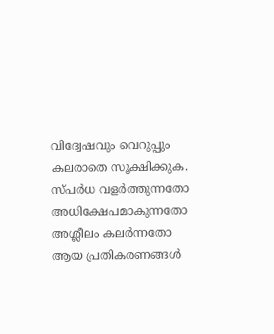വിദ്വേഷവും വെറുപ്പും കലരാതെ സൂക്ഷിക്കുക. സ്പർധ വളർത്തുന്നതോ അധിക്ഷേപമാകുന്നതോ അശ്ലീലം കലർന്നതോ ആയ പ്രതികരണങ്ങൾ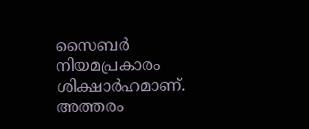സൈബർ നിയമപ്രകാരം ശിക്ഷാർഹമാണ്. അത്തരം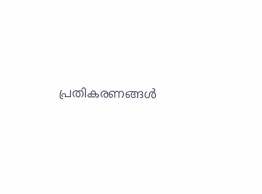പ്രതികരണങ്ങൾ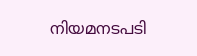നിയമനടപടി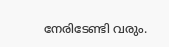നേരിടേണ്ടി വരും.